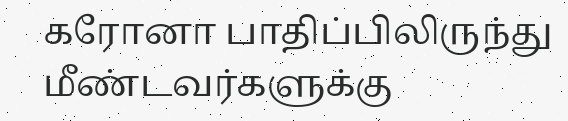கரோனா பாதிப்பிலிருந்து மீண்டவர்களுக்கு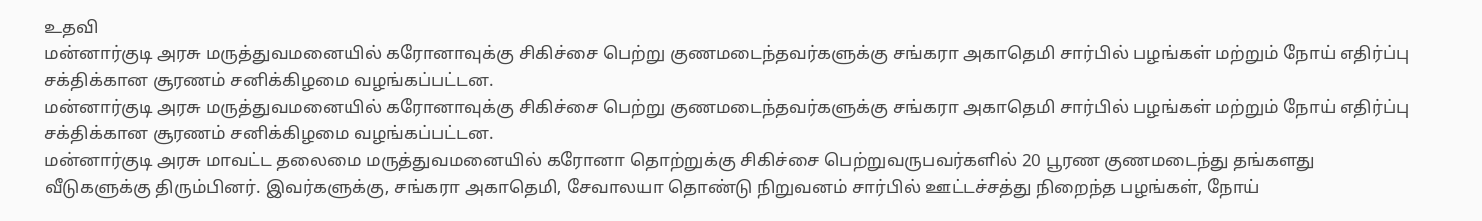உதவி
மன்னார்குடி அரசு மருத்துவமனையில் கரோனாவுக்கு சிகிச்சை பெற்று குணமடைந்தவர்களுக்கு சங்கரா அகாதெமி சார்பில் பழங்கள் மற்றும் நோய் எதிர்ப்பு சக்திக்கான சூரணம் சனிக்கிழமை வழங்கப்பட்டன.
மன்னார்குடி அரசு மருத்துவமனையில் கரோனாவுக்கு சிகிச்சை பெற்று குணமடைந்தவர்களுக்கு சங்கரா அகாதெமி சார்பில் பழங்கள் மற்றும் நோய் எதிர்ப்பு சக்திக்கான சூரணம் சனிக்கிழமை வழங்கப்பட்டன.
மன்னார்குடி அரசு மாவட்ட தலைமை மருத்துவமனையில் கரோனா தொற்றுக்கு சிகிச்சை பெற்றுவருபவர்களில் 20 பூரண குணமடைந்து தங்களது வீடுகளுக்கு திரும்பினர். இவர்களுக்கு, சங்கரா அகாதெமி, சேவாலயா தொண்டு நிறுவனம் சார்பில் ஊட்டச்சத்து நிறைந்த பழங்கள், நோய்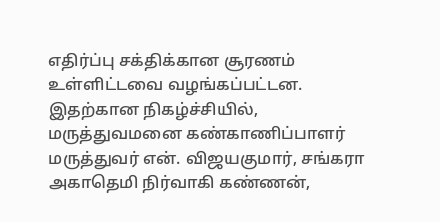எதிர்ப்பு சக்திக்கான சூரணம் உள்ளிட்டவை வழங்கப்பட்டன.
இதற்கான நிகழ்ச்சியில், மருத்துவமனை கண்காணிப்பாளர் மருத்துவர் என். விஜயகுமார், சங்கரா அகாதெமி நிர்வாகி கண்ணன்,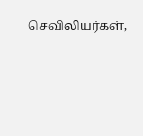செவிலியர்கள்,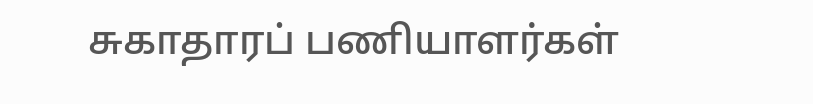சுகாதாரப் பணியாளர்கள்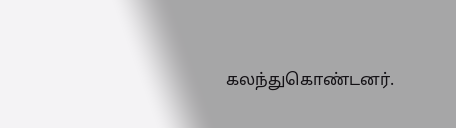கலந்துகொண்டனர்.